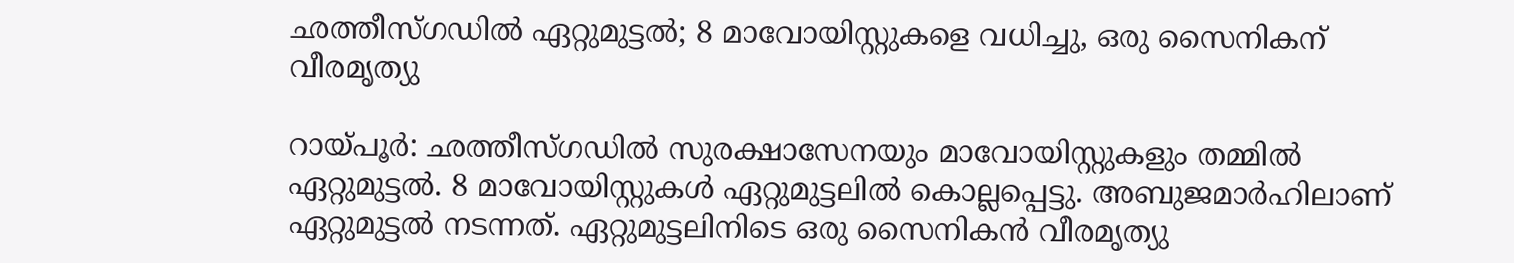ഛത്തീസ്ഗഡിൽ ഏറ്റുമുട്ടൽ; 8 മാവോയിസ്റ്റുകളെ വധിച്ചു, ഒരു സൈനികന് വീരമൃത്യു

റായ്പൂർ: ഛത്തീസ്ഗഡിൽ സുരക്ഷാസേനയും മാവോയിസ്റ്റുകളും തമ്മിൽ ഏറ്റുമുട്ടൽ. 8 മാവോയിസ്റ്റുകൾ ഏറ്റുമുട്ടലിൽ കൊല്ലപ്പെട്ടു. അബുജമാർഹിലാണ് ഏറ്റുമുട്ടൽ നടന്നത്. ഏറ്റുമുട്ടലിനിടെ ഒരു സൈനികൻ വീരമൃത്യു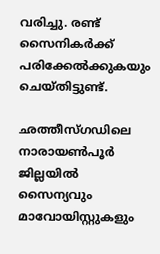വരിച്ചു. രണ്ട് സൈനികർക്ക് പരിക്കേൽക്കുകയും ചെയ്തിട്ടുണ്ട്.

ഛത്തീസ്ഗഡിലെ നാരായൺപൂർ ജില്ലയിൽ സൈന്യവും മാവോയിസ്റ്റുകളും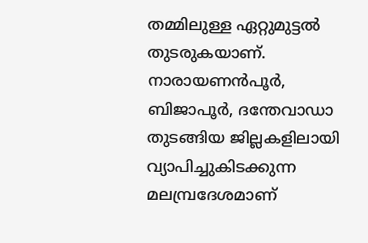തമ്മിലുള്ള ഏറ്റുമുട്ടൽ തുടരുകയാണ്. നാരായണൻപൂർ, ബിജാപൂർ, ദന്തേവാഡാ തുടങ്ങിയ ജില്ലകളിലായി വ്യാപിച്ചുകിടക്കുന്ന മലമ്പ്രദേശമാണ്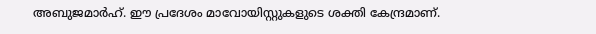അബുജമാർഹ്. ഈ പ്രദേശം മാവോയിസ്റ്റുകളുടെ ശക്തി കേന്ദ്രമാണ്.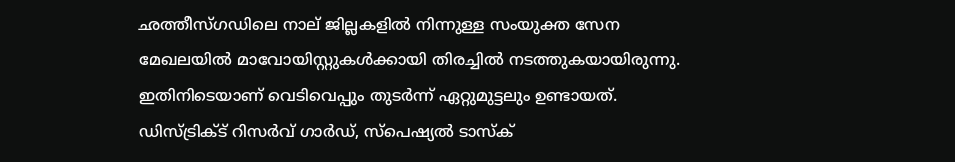ഛത്തീസ്ഗഡിലെ നാല് ജില്ലകളിൽ നിന്നുള്ള സംയുക്ത സേന മേഖലയിൽ മാവോയിസ്റ്റുകൾക്കായി തിരച്ചിൽ നടത്തുകയായിരുന്നു. ഇതിനിടെയാണ് വെടിവെപ്പും തുടർന്ന് ഏറ്റുമുട്ടലും ഉണ്ടായത്. ഡിസ്ട്രിക്ട് റിസർവ് ഗാർഡ്, സ്‌പെഷ്യൽ ടാസ്‌ക്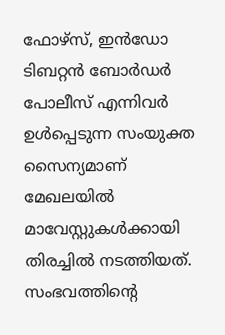ഫോഴ്‌സ്, ഇൻഡോ ടിബറ്റൻ ബോർഡർ പോലീസ് എന്നിവർ ഉൾപ്പെടുന്ന സംയുക്ത സൈന്യമാണ് മേഖലയിൽ മാവേസ്റ്റുകൾക്കായി തിരച്ചിൽ നടത്തിയത്. സംഭവത്തിന്റെ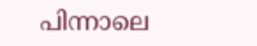പിന്നാലെ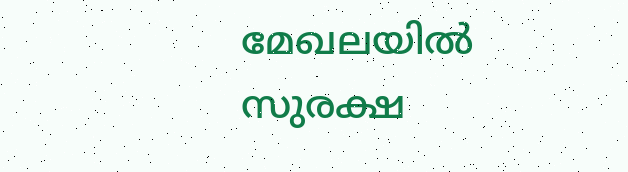മേഖലയിൽ സുരക്ഷ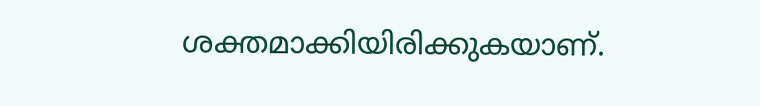ശക്തമാക്കിയിരിക്കുകയാണ്.